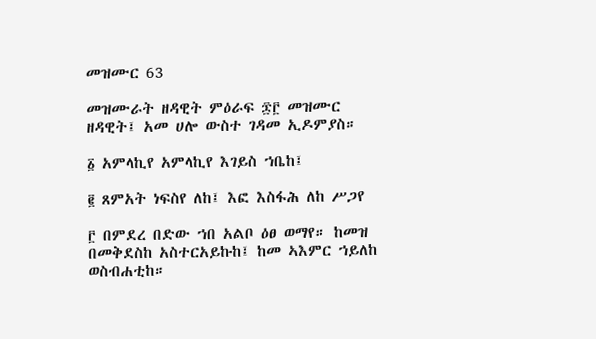መዝሙር 63

መዝሙራት ዘዳዊት ምዕራፍ ፷፫ መዝሙር ዘዳዊት፤ አመ ሀሎ ውስተ ገዳመ ኢዶምያስ።

፩ አምላኪየ አምላኪየ እገይስ ኀቤከ፤

፪ ጸምአት ነፍስየ ለከ፤ እፎ እስፋሕ ለከ ሥጋየ

፫ በምደረ በድው ኀበ አልቦ ዕፀ ወማየ። ከመዝ በመቅደስከ አስተርአይኩከ፤ ከመ ኣእምር ኀይለከ ወስብሐቲከ።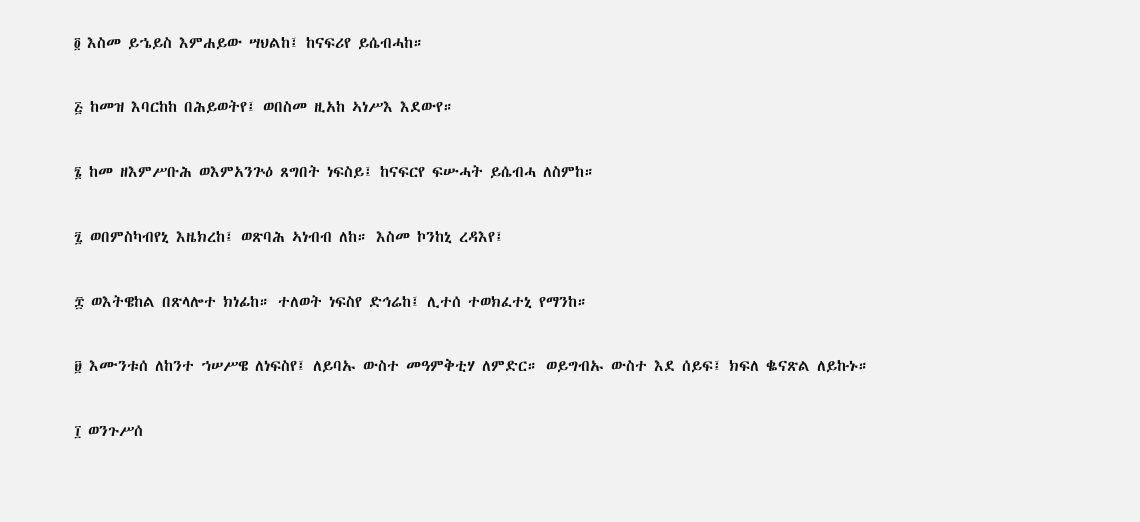፬ እስመ ይኄይስ እምሐይው ሣህልከ፤ ከናፍሪየ ይሴብሓከ።

፭ ከመዝ እባርከከ በሕይወትየ፤ ወበስመ ዚአከ ኣነሥእ እደውየ።

፮ ከመ ዘእምሥቡሕ ወእምአንጕዕ ጸግበት ነፍስይ፤ ከናፍርየ ፍሡሓት ይሴብሓ ለስምከ።

፯ ወበምስካብየኒ እዜክረከ፤ ወጽባሕ ኣነብብ ለከ። እስመ ኮንከኒ ረዳእየ፤

፰ ወእትዌከል በጽላሎተ ክነፊከ። ተለወት ነፍስየ ድኅሬከ፤ ሊተሰ ተወክፈተኒ የማንከ።

፱ እሙንቱሰ ለከንተ ኀሠሥዌ ለነፍስየ፤ ለይባኡ ውስተ መዓምቅቲሃ ለምድር። ወይግብኡ ውስተ እደ ሰይፍ፤ ክፍለ ቈናጽል ለይኩኑ።

፲ ወንጉሥሰ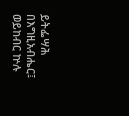ይትፌሣሕ በእግዚአብሔር፤ ወይከብር ኵሉ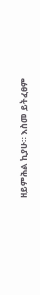ዘይምሕል ኪያሁ። እስመ ይትፈፀም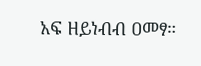አፍ ዘይነብብ ዐመፃ።